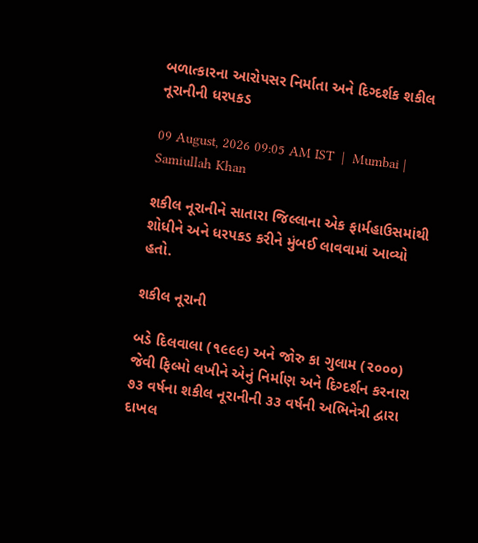બળાત્કારના આરોપસર નિર્માતા અને દિગ્દર્શક શકીલ નૂરાનીની ધરપકડ

09 August, 2026 09:05 AM IST  |  Mumbai | Samiullah Khan

શકીલ નૂરાનીને સાતારા જિલ્લાના એક ફાર્મહાઉસમાંથી શોધીને અને ધરપકડ કરીને મુંબઈ લાવવામાં આવ્યો હતો.

શકીલ નૂરાની

બડે દિલવાલા (૧૯૯૯) અને જોરુ કા ગુલામ (૨૦૦૦) જેવી ફિલ્મો લખીને એનું નિર્માણ અને દિગ્દર્શન કરનારા ૭૩ વર્ષના શકીલ નૂરાનીની ૩૩ વર્ષની અભિનેત્રી દ્વારા દાખલ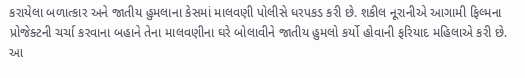કરાયેલા બળાત્કાર અને જાતીય હુમલાના કેસમાં માલવણી પોલીસે ધરપકડ કરી છે. શકીલ નૂરાનીએ આગામી ફિલ્મના પ્રોજેક્ટની ચર્ચા કરવાના બહાને તેના માલવણીના ઘરે બોલાવીને જાતીય હુમલો કર્યો હોવાની ફરિયાદ મહિલાએ કરી છે. આ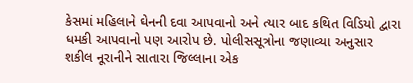કેસમાં મહિલાને ઘેનની દવા આપવાનો અને ત્યાર બાદ કથિત વિડિયો દ્વારા ધમકી આપવાનો પણ આરોપ છે. પોલીસસૂત્રોના જણાવ્યા અનુસાર શકીલ નૂરાનીને સાતારા જિલ્લાના એક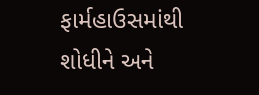ફાર્મહાઉસમાંથી શોધીને અને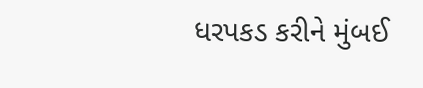ધરપકડ કરીને મુંબઈ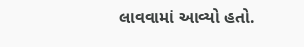લાવવામાં આવ્યો હતો.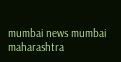mumbai news mumbai maharashtra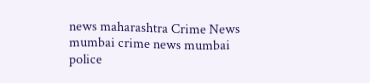news maharashtra Crime News mumbai crime news mumbai police